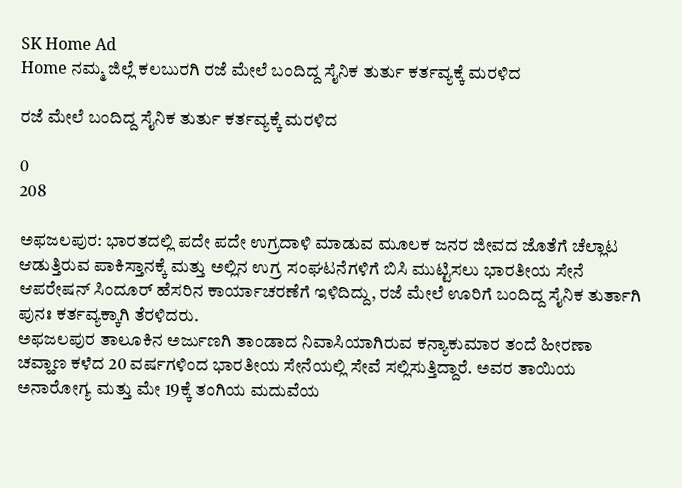SK Home Ad
Home ನಮ್ಮ ಜಿಲ್ಲೆ ಕಲಬುರಗಿ ರಜೆ ಮೇಲೆ ಬಂದಿದ್ದ ಸೈನಿಕ ತುರ್ತು ಕರ್ತವ್ಯಕ್ಕೆ ಮರಳಿದ

ರಜೆ ಮೇಲೆ ಬಂದಿದ್ದ ಸೈನಿಕ ತುರ್ತು ಕರ್ತವ್ಯಕ್ಕೆ ಮರಳಿದ

0
208

ಅಫಜಲಪುರ: ಭಾರತದಲ್ಲಿ ಪದೇ ಪದೇ ಉಗ್ರದಾಳಿ ಮಾಡುವ ಮೂಲಕ ಜನರ ಜೀವದ ಜೊತೆಗೆ ಚೆಲ್ಲಾಟ ಆಡುತ್ತಿರುವ ಪಾಕಿಸ್ತಾನಕ್ಕೆ ಮತ್ತು ಅಲ್ಲಿನ ಉಗ್ರ ಸಂಘಟನೆಗಳಿಗೆ ಬಿಸಿ ಮುಟ್ಟಿಸಲು ಭಾರತೀಯ ಸೇನೆ ಆಪರೇಷನ್ ಸಿಂದೂರ್ ಹೆಸರಿನ ಕಾರ್ಯಾಚರಣೆಗೆ ಇಳಿದಿದ್ದು, ರಜೆ ಮೇಲೆ ಊರಿಗೆ ಬಂದಿದ್ದ ಸೈನಿಕ ತುರ್ತಾಗಿ ಪುನಃ ಕರ್ತವ್ಯಕ್ಕಾಗಿ ತೆರಳಿದರು.
ಅಫಜಲಪುರ ತಾಲೂಕಿನ ಅರ್ಜುಣಗಿ ತಾಂಡಾದ ನಿವಾಸಿಯಾಗಿರುವ ಕನ್ಯಾಕುಮಾರ ತಂದೆ ಹೀರಣಾ ಚವ್ಹಾಣ ಕಳೆದ 20 ವರ್ಷಗಳಿಂದ ಭಾರತೀಯ ಸೇನೆಯಲ್ಲಿ ಸೇವೆ ಸಲ್ಲಿಸುತ್ತಿದ್ದಾರೆ. ಅವರ ತಾಯಿಯ ಅನಾರೋಗ್ಯ ಮತ್ತು ಮೇ 19ಕ್ಕೆ ತಂಗಿಯ ಮದುವೆಯ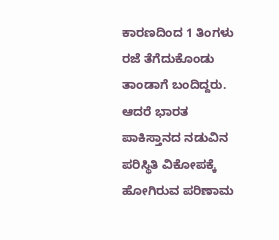ಕಾರಣದಿಂದ 1 ತಿಂಗಳು ರಜೆ ತೆಗೆದುಕೊಂಡು ತಾಂಡಾಗೆ ಬಂದಿದ್ದರು. ಆದರೆ ಭಾರತ ಪಾಕಿಸ್ತಾನದ ನಡುವಿನ ಪರಿಸ್ಥಿತಿ ವಿಕೋಪಕ್ಕೆ ಹೋಗಿರುವ ಪರಿಣಾಮ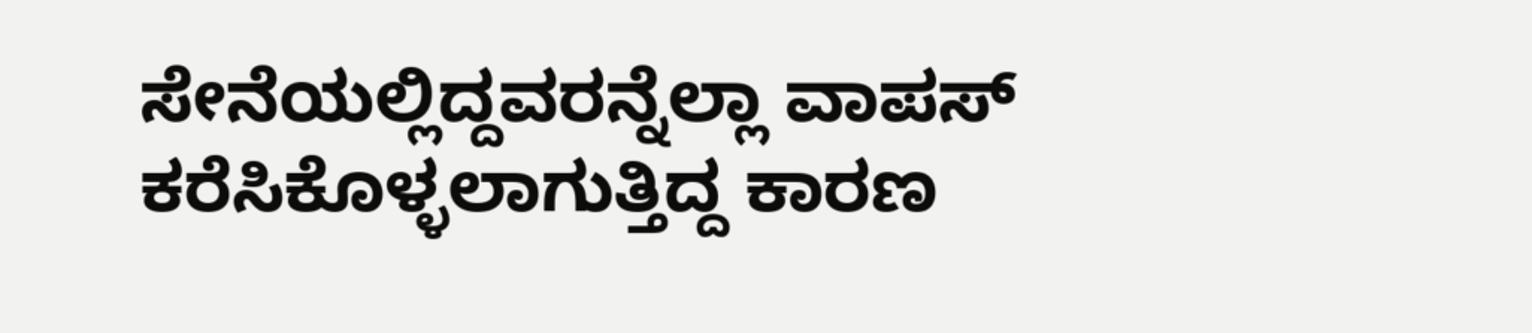ಸೇನೆಯಲ್ಲಿದ್ದವರನ್ನೆಲ್ಲಾ ವಾಪಸ್ ಕರೆಸಿಕೊಳ್ಳಲಾಗುತ್ತಿದ್ದ ಕಾರಣ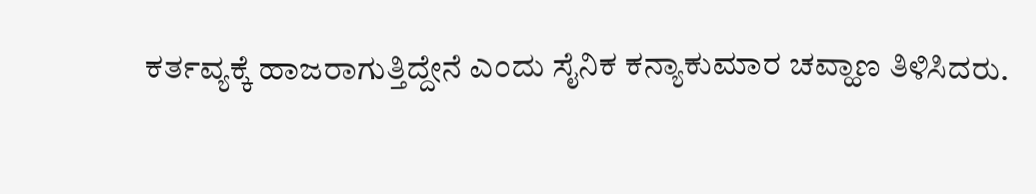ಕರ್ತವ್ಯಕ್ಕೆ ಹಾಜರಾಗುತ್ತಿದ್ದೇನೆ ಎಂದು ಸೈನಿಕ ಕನ್ಯಾಕುಮಾರ ಚವ್ಹಾಣ ತಿಳಿಸಿದರು.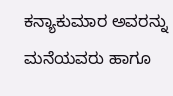ಕನ್ಯಾಕುಮಾರ ಅವರನ್ನು ಮನೆಯವರು ಹಾಗೂ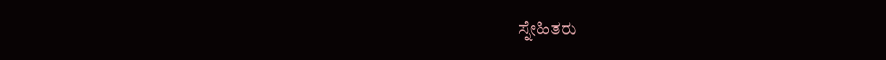ಸ್ನೇಹಿತರು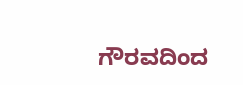ಗೌರವದಿಂದ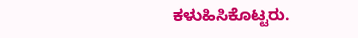ಕಳುಹಿಸಿಕೊಟ್ಟರು.